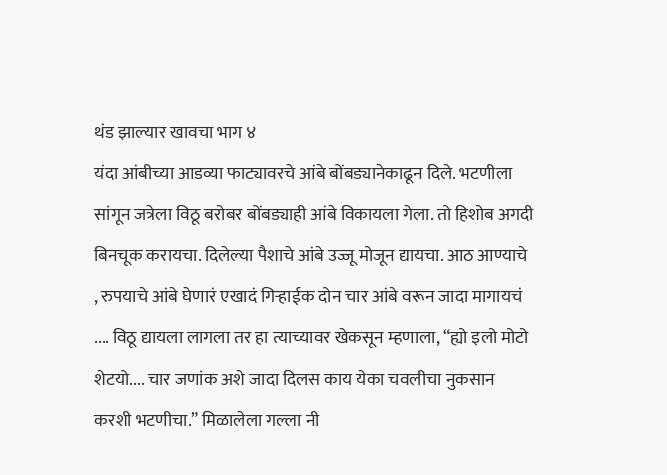थंड झाल्यार खावचा भाग ४
यंदा आंबीच्या आडव्या फाट्यावरचे आंबे बोंबड्यानेकाढून दिले. भटणीला सांगून जत्रेला विठू बरोबर बोंबड्याही आंबे विकायला गेला. तो हिशोब अगदी बिनचूक करायचा. दिलेल्या पैशाचे आंबे उज्जू मोजून द्यायचा. आठ आण्याचे , रुपयाचे आंबे घेणारं एखादं गिऱ्हाईक दोन चार आंबे वरून जादा मागायचं .... विठू द्यायला लागला तर हा त्याच्यावर खेकसून म्हणाला, “ह्यो इलो मोटो शेटयो.... चार जणांक अशे जादा दिलस काय येका चवलीचा नुकसान करशी भटणीचा.” मिळालेला गल्ला नी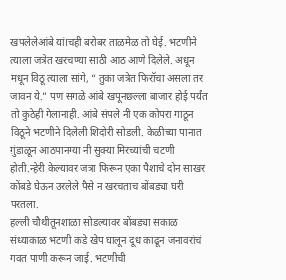खपलेलेआंबे यांचॎही बरोबर ताळमेळ तो घेई. भटणीने त्याला जत्रेत खरचण्या साठी आठ आणे दिलेले. अधून मधून विठू त्याला सांगे, “ तुका जत्रेत फिरॉचा असला तर जावन ये.” पण सगळे आंबे खपूनछल्ला बाजार होई पर्यंत तो कुठेही गेलानाही. आंबे संपले नी एक कोपरा गाठून विठूने भटणीने दिलेली शिदोरी सोडली. केळीच्या पानात ग़ुंडाळून आठपानग्या नी सुक्या मिरच्यांची चटणी होती.न्हेरी केल्यावर जत्रा फिरून एका पैशाचे दोन साखर कोंबडे घेऊन उरलेले पैसे न खरचताच बोंबड्या घरी परतला.
हल्ली चौथीतूनशाळा सोडल्यावर बोंबड्या सकाळ संध्याकाळ भटणी कडे खेप घालून दूध काढून जनावरांचं गवत पाणी करून जाई. भटणीची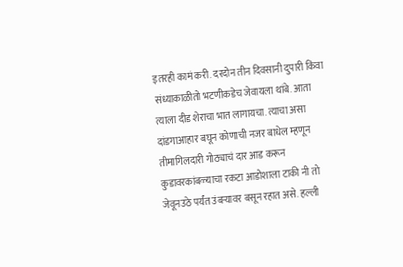इतरही कामं करी. दरदोन तीन दिवसानी दुपारी किंवा संध्याकाळीतो भटणीकडेच जेवायला थांबे. आता त्याला दीड शेराचा भात लागायचा. त्याचा असा दांडगाआहार बघून कोणाची नजर बाधेल म्हणून तीमागिलदारी गोठ्याचं दार आड करून कुडावरकांबळ्याचा रकटा आडोशाला टाकी नी तो जेवूनउठे पर्यंत उंबऱ्यावर बसून रहात असे. हल्ली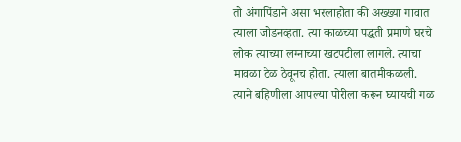तो अंगापिंडाने असा भरलाहोता की अख्ख्या गावात त्याला जोडनव्हता. त्या काळच्या पद्धती प्रमाणे घरचे लोक त्याच्या लग्नाच्या खटपटीला लागले. त्याचा मावळा टेळ ठेवूनच होता. त्याला बातमीकळली. त्याने बहिणीला आपल्या पोरीला करून घ्यायची गळ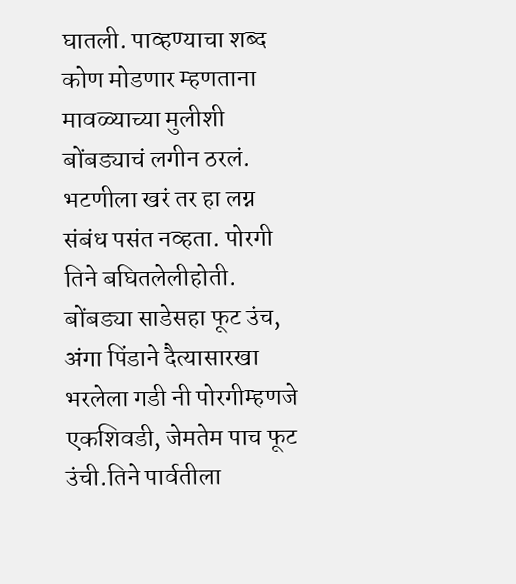घातली. पाव्हण्याचा शब्द कोण मोडणार म्हणताना मावळ्याच्या मुलीशी बोंबड्याचं लगीन ठरलं.
भटणीला खरं तर हा लग्न संबंध पसंत नव्हता. पोरगी तिने बघितलेलीहोती. बोंबड्या साडेसहा फूट उंच, अंगा पिंडाने दैत्यासारखा भरलेला गडी नी पोरगीम्हणजे एकशिवडी, जेमतेम पाच फूट उंची.तिने पार्वतीला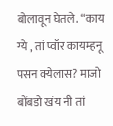बोलावून घेतले. “काय ग्ये , तां प्वॉर कायम्हनू पसन क्येलास? माजो बोंबडो खंय नी तां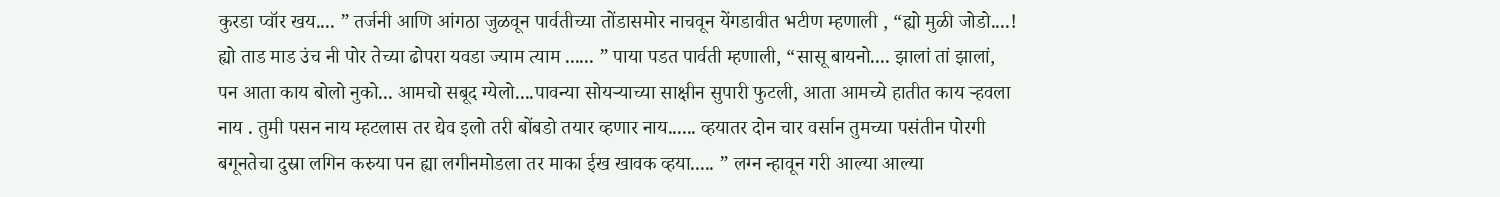कुरडा प्वॉर खय.... ” तर्जनी आणि आंगठा जुळवून पार्वतीच्या तोंडासमोर नाचवून येंगडावीत भटीण म्हणाली , “ह्यो मुळी जोडो....! ह्यो ताड माड उंच नी पोर तेच्या ढोपरा यवडा ज्याम त्याम ...... ” पाया पडत पार्वती म्हणाली, “सासू बायनो.... झालां तां झालां, पन आता काय बोलो नुको... आमचो सबूद ग्येलो....पावन्या सोयऱ्याच्या साक्षीन सुपारी फुटली, आता आमच्ये हातीत काय ऱ्हवला नाय . तुमी पसन नाय म्हटलास तर द्येव इलो तरी बोंबडो तयार व्हणार नाय...... व्हयातर दोन चार वर्सान तुमच्या पसंतीन पोरगी बगूनतेचा दुस्रा लगिन करुया पन ह्या लगीनमोडला तर माका ईख खावक व्हया..... ” लग्न न्हावून गरी आल्या आल्या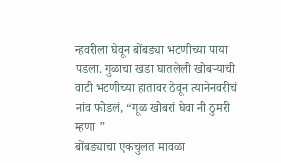न्हवरीला घेवून बोंबड्या भटणीच्या पाया पडला. गुळाचा खडा घातलेली खोबऱ्याची वाटी भटणीच्या हातावर ठेवून त्यानेनवरीचं नांव फोडलं, “गूळ खोबरां घेवा नी ठुमरी म्हणा ”
बोंबड्याचा एकचुलत मावळा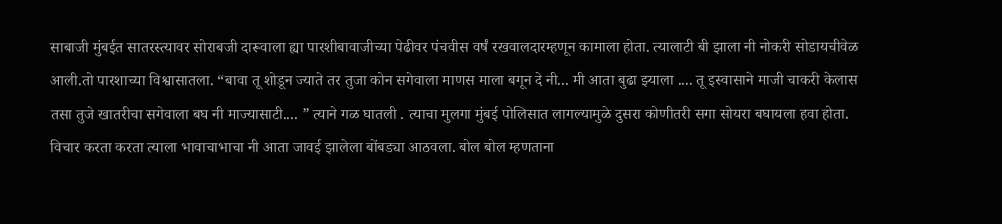साबाजी मुंबईत सातरस्त्यावर सोराबजी दारूवाला ह्या पारशीबावाजीच्या पेढीवर पंचवीस वर्षं रखवालदारम्हणून कामाला होता. त्यालाटी बी झाला नी नोकरी सोडायचीवेळ आली.तो पारशाच्या विश्वासातला. “बावा तू शोडून ज्याते तर तुजा कोन सगेवाला माणस माला बगून दे नी... मी आता बुढा झ्याला .... तू इस्वासाने माजी चाकरी केलास तसा तुजे खातरीचा सगेवाला बघ नी माज्यासाटी.... ” त्याने गळ घातली . त्याचा मुलगा मुंबई पोलिसात लागल्यामुळे दुसरा कोणीतरी सगा सोयरा बघायला हवा होता. विचार करता करता त्याला भावाचाभाचा नी आता जावई झालेला बोंबड्या आठवला. बोल बोल म्हणताना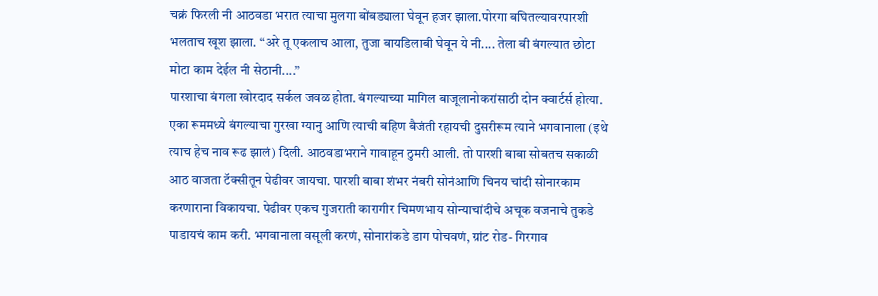चक्रं फिरली नी आठवडा भरात त्याचा मुलगा बोंबड्याला घेवून हजर झाला.पोरगा बघितल्यावरपारशी भलताच खूश झाला. “अरे तू एकलाच आला, तुजा बायडिलाबी घेवून ये नी.... तेला बी बंगल्यात छोटा मोटा काम देईल नी सेठानी....”
पारशाचा बंगला खोरदाद सर्कल जवळ होता. बंगल्याच्या मागिल बाजूलानोकरांसाठी दोन क्वार्टर्स होत्या. एका रूममध्ये बंगल्याचा गुरखा ग्यानु आणि त्याची बहिण बैजंती रहायची दुसरीरूम त्याने भगवानाला (इथे त्याच हेच नाव रूढ झालं) दिली. आठवडाभराने गावाहून ठुमरी आली. तो पारशी बाबा सोबतच सकाळी आठ वाजता टॅक्सीतून पेढीवर जायचा. पारशी बाबा शंभर नंबरी सोनंआणि चिनय चांदी सोनारकाम करणाराना विकायचा. पेढीवर एकच गुजराती कारागीर चिमणभाय सोन्याचांदीचे अचूक वजनाचे तुकडे पाडायचं काम करी. भगवानाला वसूली करणं, सोनारांकडे डाग पोचवणं, ग्रांट रोड- गिरगाव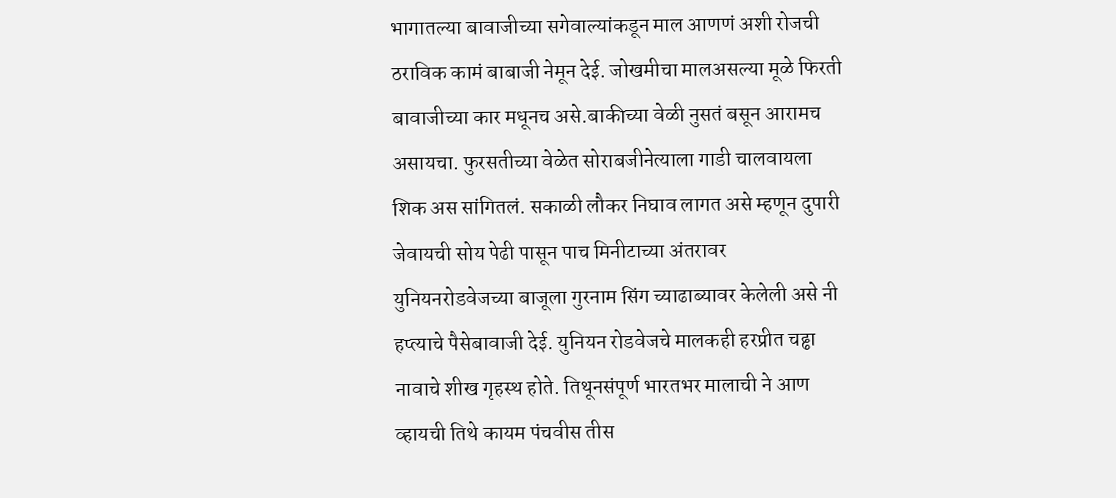भागातल्या बावाजीच्या सगेवाल्यांकडून माल आणणं अशी रोजची ठराविक कामं बाबाजी नेमून देई. जोखमीचा मालअसल्या मूळे फिरती बावाजीच्या कार मधूनच असे.बाकीच्या वेळी नुसतं बसून आरामच असायचा. फुरसतीच्या वेळेत सोराबजीनेत्याला गाडी चालवायला शिक अस सांगितलं. सकाळी लौकर निघाव लागत असे म्हणून दुपारी जेवायची सोय पेढी पासून पाच मिनीटाच्या अंतरावर युनियनरोडवेजच्या बाजूला गुरनाम सिंग च्याढाब्यावर केलेली असे नी हप्त्याचे पैसेबावाजी देई. युनियन रोडवेजचे मालकही हरप्रीत चढ्ढा नावाचे शीख गृहस्थ होते. तिथूनसंपूर्ण भारतभर मालाची ने आण व्हायची तिथे कायम पंचवीस तीस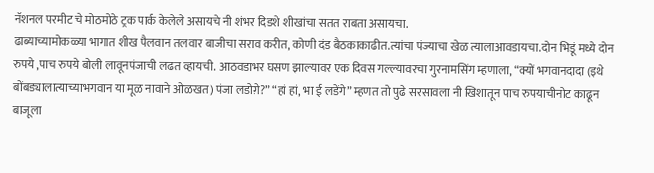नॅशनल परमीट चे मोठमोठे ट्रक पार्क केलेले असायचे नी शंभर दिडशे शीखांचा सतत राबता असायचा.
ढाब्याच्यामोकळ्या भागात शीख पैलवान तलवार बाजीचा सराव करीत, कोणी दंड बैठकाकाढीत.त्यांचा पंज्याचा खेळ त्यालाआवडायचा.दोन भिडूं मध्ये दोन रुपये ,पाच रुपये बोली लावूनपंजाची लढत व्हायची. आठवडाभर घसण झाल्यावर एक दिवस गल्ल्यावरचा गुरनामसिंग म्हणाला, “क्यों भगवानदादा (इथे बोंबड्यालात्याच्याभगवान या मूळ नावाने ओळखत) पंजा लडोग़े?” “हां हां, भा ई लडेंगे” म्हणत तो पुढे सरसावला नी खिशातून पाच रुपयाचीनोट काढून बाजूला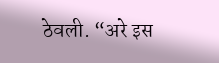ठेवली. “अरे इस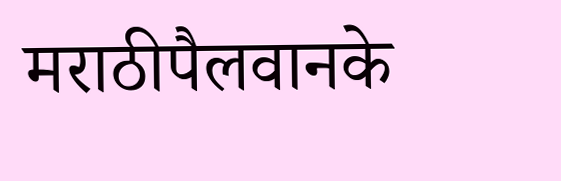मराठीपैलवानके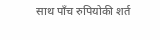साथ पाँच रुपियोकी शर्त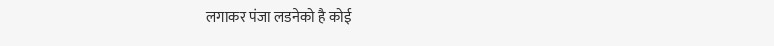लगाकर पंजा लडनेको है कोई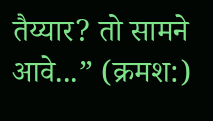तैय्यार? तो सामने आवे...” (क्रमश:)